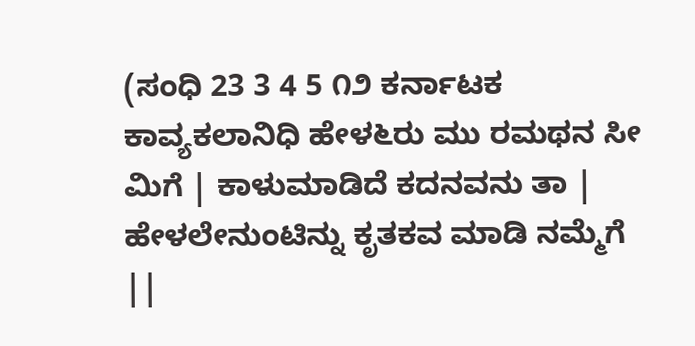(ಸಂಧಿ 23 3 4 5 ೧೨ ಕರ್ನಾಟಕ ಕಾವ್ಯಕಲಾನಿಧಿ ಹೇಳ೬ರು ಮು ರಮಥನ ಸೀ ಮಿಗೆ | ಕಾಳುಮಾಡಿದೆ ಕದನವನು ತಾ | ಹೇಳಲೇನುಂಟಿನ್ನು ಕೃತಕವ ಮಾಡಿ ನಮ್ಮೆಗೆ ||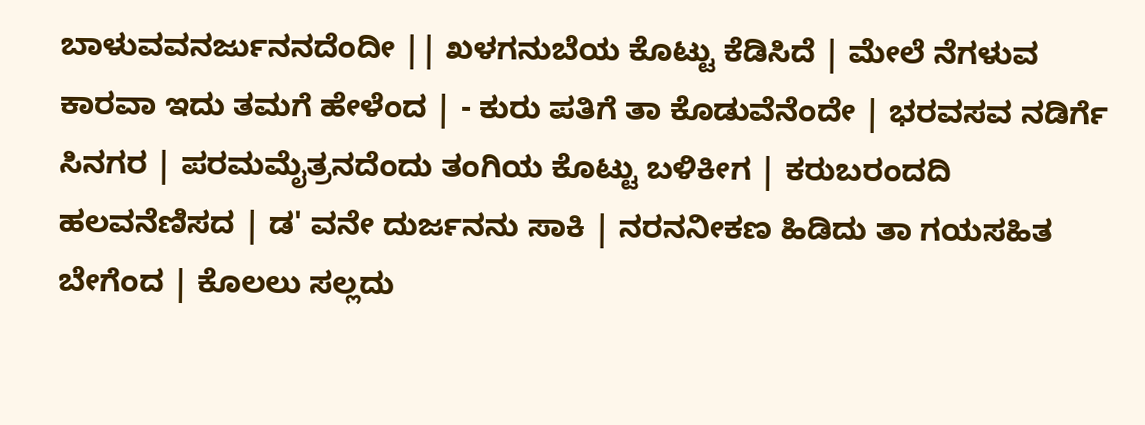ಬಾಳುವವನರ್ಜುನನದೆಂದೀ || ಖಳಗನುಬೆಯ ಕೊಟ್ಟು ಕೆಡಿಸಿದೆ | ಮೇಲೆ ನೆಗಳುವ ಕಾರವಾ ಇದು ತಮಗೆ ಹೇಳೆಂದ | - ಕುರು ಪತಿಗೆ ತಾ ಕೊಡುವೆನೆಂದೇ | ಭರವಸವ ನಡಿರ್ಗೆ ಸಿನಗರ | ಪರಮಮೈತ್ರನದೆಂದು ತಂಗಿಯ ಕೊಟ್ಟು ಬಳಿಕೀಗ | ಕರುಬರಂದದಿ ಹಲವನೆಣಿಸದ | ಡ' ವನೇ ದುರ್ಜನನು ಸಾಕಿ | ನರನನೀಕಣ ಹಿಡಿದು ತಾ ಗಯಸಹಿತ ಬೇಗೆಂದ | ಕೊಲಲು ಸಲ್ಲದು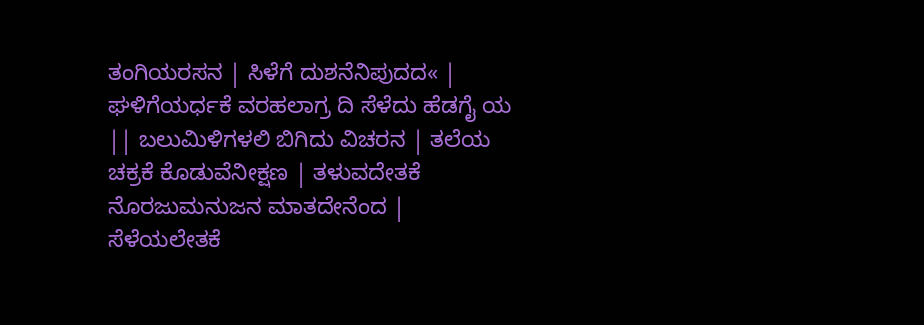ತಂಗಿಯರಸನ | ಸಿಳೆಗೆ ದುಶನೆನಿಪುದದ« | ಘಳಿಗೆಯರ್ಧಕೆ ವರಹಲಾಗ್ರ ದಿ ಸೆಳೆದು ಹೆಡಗೈ ಯ || ಬಲುಮಿಳಿಗಳಲಿ ಬಿಗಿದು ವಿಚರನ | ತಲೆಯ ಚಕ್ರಕೆ ಕೊಡುವೆನೀಕ್ಷಣ | ತಳುವದೇತಕೆ ನೊರಜುಮನುಜನ ಮಾತದೇನೆಂದ | ಸೆಳೆಯಲೇತಕೆ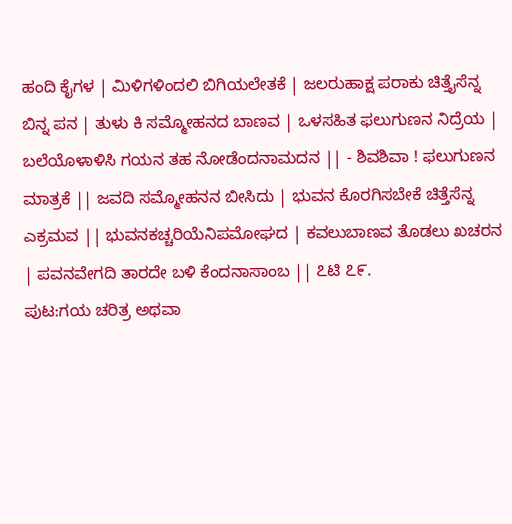ಹಂದಿ ಕೈಗಳ | ಮಿಳಿಗಳಿಂದಲಿ ಬಿಗಿಯಲೇತಕೆ | ಜಲರುಹಾಕ್ಷ ಪರಾಕು ಚಿತ್ತೈಸೆನ್ನ ಬಿನ್ನ ಪನ | ತುಳು ಕಿ ಸಮ್ಮೋಹನದ ಬಾಣವ | ಒಳಸಹಿತ ಫಲುಗುಣನ ನಿದ್ರೆಯ | ಬಲೆಯೊಳಾಳಿಸಿ ಗಯನ ತಹ ನೋಡೆಂದನಾಮದನ || - ಶಿವಶಿವಾ ! ಫಲುಗುಣನ ಮಾತ್ರಕೆ || ಜವದಿ ಸಮ್ಮೋಹನನ ಬೀಸಿದು | ಭುವನ ಕೊರಗಿಸಬೇಕೆ ಚಿತ್ತೆಸೆನ್ನ ಎಕ್ರಮವ || ಭುವನಕಚ್ಚರಿಯೆನಿಪಮೋಘದ | ಕವಲುಬಾಣವ ತೊಡಲು ಖಚರನ | ಪವನವೇಗದಿ ತಾರದೇ ಬಳಿ ಕೆಂದನಾಸಾಂಬ || ೭ಟಿ ೭೯.
ಪುಟ:ಗಯ ಚರಿತ್ರ ಅಥವಾ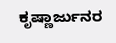ಕೃಷ್ಣಾರ್ಜುನರ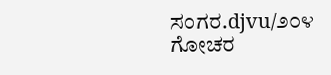ಸಂಗರ.djvu/೨೦೪
ಗೋಚರ